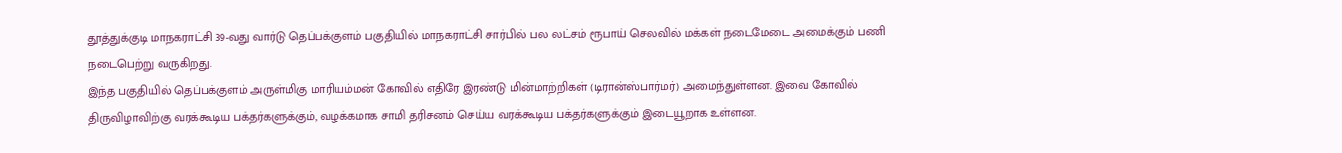தூத்துக்குடி மாநகராட்சி 39-வது வார்டு தெப்பக்குளம் பகுதியில் மாநகராட்சி சார்பில் பல லட்சம் ரூபாய் செலவில் மக்கள் நடைமேடை அமைக்கும் பணி நடைபெற்று வருகிறது.
இந்த பகுதியில் தெப்பக்குளம் அருள்மிகு மாரியம்மன் கோவில் எதிரே இரண்டு மின்மாற்றிகள் (டிரான்ஸ்பார்மர்) அமைந்துள்ளன. இவை கோவில் திருவிழாவிற்கு வரக்கூடிய பக்தர்களுக்கும், வழக்கமாக சாமி தரிசனம் செய்ய வரக்கூடிய பக்தர்களுக்கும் இடையூறாக உள்ளன.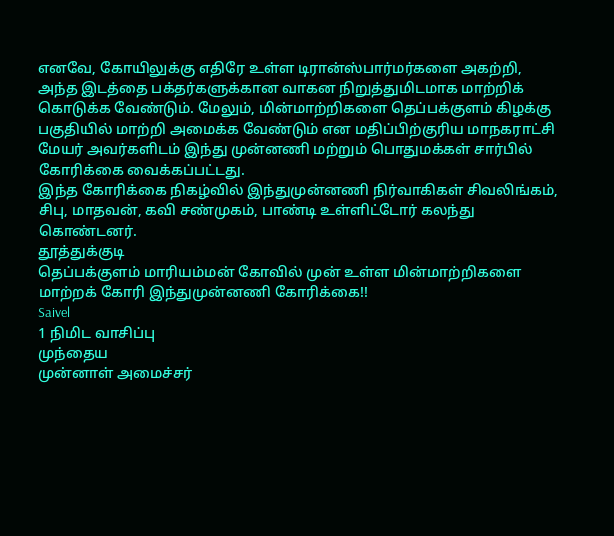எனவே, கோயிலுக்கு எதிரே உள்ள டிரான்ஸ்பார்மர்களை அகற்றி, அந்த இடத்தை பக்தர்களுக்கான வாகன நிறுத்துமிடமாக மாற்றிக் கொடுக்க வேண்டும். மேலும், மின்மாற்றிகளை தெப்பக்குளம் கிழக்கு பகுதியில் மாற்றி அமைக்க வேண்டும் என மதிப்பிற்குரிய மாநகராட்சி மேயர் அவர்களிடம் இந்து முன்னணி மற்றும் பொதுமக்கள் சார்பில் கோரிக்கை வைக்கப்பட்டது.
இந்த கோரிக்கை நிகழ்வில் இந்துமுன்னணி நிர்வாகிகள் சிவலிங்கம், சிபு, மாதவன், கவி சண்முகம், பாண்டி உள்ளிட்டோர் கலந்து கொண்டனர்.
தூத்துக்குடி
தெப்பக்குளம் மாரியம்மன் கோவில் முன் உள்ள மின்மாற்றிகளை மாற்றக் கோரி இந்துமுன்னணி கோரிக்கை!!
Saivel
1 நிமிட வாசிப்பு
முந்தைய
முன்னாள் அமைச்சர்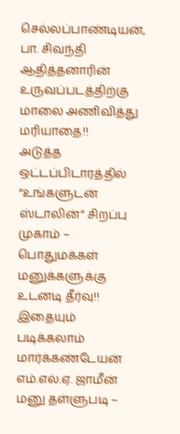செல்லப்பாண்டியன், பா. சிவந்தி ஆதித்தனாரின் உருவப்படத்திற்கு மாலை அணிவித்து மரியாதை!!
அடுத்த
ஒட்டப்பிடாரத்தில் “உங்களுடன் ஸ்டாலின்” சிறப்பு முகாம் – பொதுமக்கள் மனுக்களுக்கு உடனடி தீர்வு!!
இதையும் படிக்கலாம்
மார்க்கண்டேயன் எம்.எல்.ஏ. ஜாமீன் மனு தள்ளுபடி –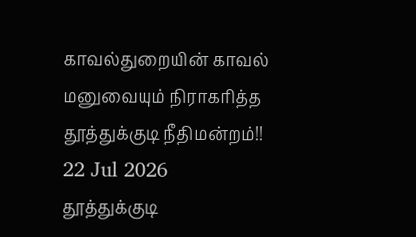காவல்துறையின் காவல் மனுவையும் நிராகரித்த தூத்துக்குடி நீதிமன்றம்!!
22 Jul 2026
தூத்துக்குடி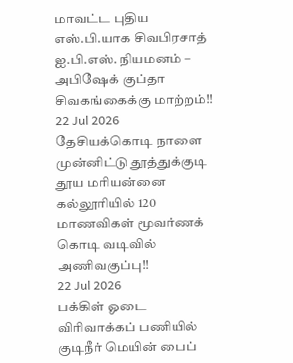மாவட்ட புதிய எஸ்.பி.யாக சிவபிரசாத் ஐ.பி.எஸ். நியமனம் – அபிஷேக் குப்தா சிவகங்கைக்கு மாற்றம்!!
22 Jul 2026
தேசியக்கொடி நாளை முன்னிட்டு தூத்துக்குடி தூய மரியன்னை கல்லூரியில் 120 மாணவிகள் மூவர்ணக் கொடி வடிவில் அணிவகுப்பு!!
22 Jul 2026
பக்கிள் ஓடை விரிவாக்கப் பணியில் குடிநீர் மெயின் பைப்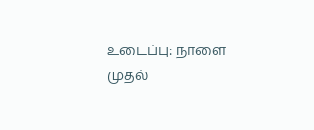உடைப்பு: நாளை முதல்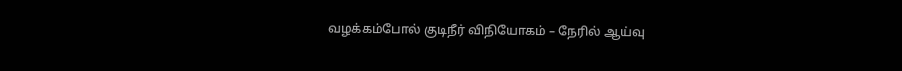வழக்கம்போல் குடிநீர் விநியோகம் – நேரில் ஆய்வு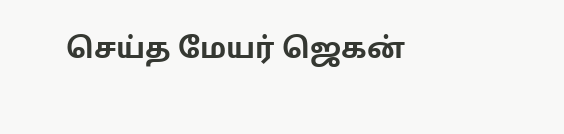செய்த மேயர் ஜெகன்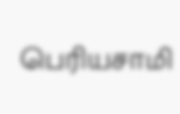பெரியசாமி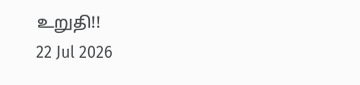உறுதி!!
22 Jul 2026